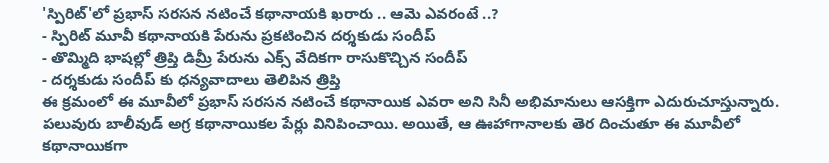'స్పిరిట్'లో ప్రభాస్ సరసన నటించే కథానాయకి ఖరారు .. ఆమె ఎవరంటే ..?
- స్పిరిట్ మూవీ కథానాయకి పేరును ప్రకటించిన దర్శకుడు సందీప్
- తొమ్మిది భాషల్లో త్రిప్తి డిమ్రీ పేరును ఎక్స్ వేదికగా రాసుకొచ్చిన సందీప్
- దర్శకుడు సందీప్ కు ధన్యవాదాలు తెలిపిన త్రిప్తి
ఈ క్రమంలో ఈ మూవీలో ప్రభాస్ సరసన నటించే కథానాయిక ఎవరా అని సినీ అభిమానులు ఆసక్తిగా ఎదురుచూస్తున్నారు. పలువురు బాలీవుడ్ అగ్ర కథానాయికల పేర్లు వినిపించాయి. అయితే, ఆ ఊహాగానాలకు తెర దించుతూ ఈ మూవీలో కథానాయికగా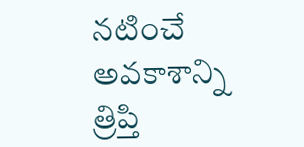నటించే అవకాశాన్ని త్రిప్తి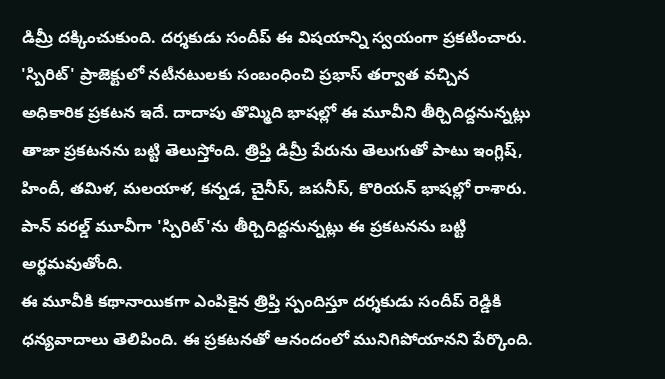డిమ్రీ దక్కించుకుంది. దర్శకుడు సందీప్ ఈ విషయాన్ని స్వయంగా ప్రకటించారు.
'స్పిరిట్' ప్రాజెక్టులో నటీనటులకు సంబంధించి ప్రభాస్ తర్వాత వచ్చిన అధికారిక ప్రకటన ఇదే. దాదాపు తొమ్మిది భాషల్లో ఈ మూవీని తీర్చిదిద్దనున్నట్లు తాజా ప్రకటనను బట్టి తెలుస్తోంది. త్రిప్తి డిమ్రీ పేరును తెలుగుతో పాటు ఇంగ్లిష్, హిందీ, తమిళ, మలయాళ, కన్నడ, చైనీస్, జపనీస్, కొరియన్ భాషల్లో రాశారు. పాన్ వరల్డ్ మూవీగా 'స్పిరిట్'ను తీర్చిదిద్దనున్నట్లు ఈ ప్రకటనను బట్టి అర్థమవుతోంది.
ఈ మూవీకి కథానాయికగా ఎంపికైన త్రిప్తి స్పందిస్తూ దర్శకుడు సందీప్ రెడ్డికి ధన్యవాదాలు తెలిపింది. ఈ ప్రకటనతో ఆనందంలో మునిగిపోయానని పేర్కొంది.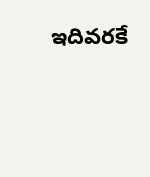ఇదివరకే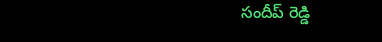సందీప్ రెడ్డి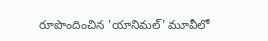రూపొందించిన 'యానిమల్' మూవీలో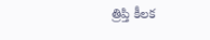త్రిప్తి కీలక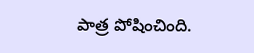పాత్ర పోషించింది.